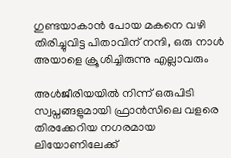ഗുണ്ടയാകാൻ പോയ മകനെ വഴി തിരിച്ചുവിട്ട പിതാവിന് നന്ദി, ഒരു നാൾ അയാളെ ക്രൂശിച്ചിരുന്നു എല്ലാവരും

അൾജീരിയയിൽ നിന്ന് ഒരുപിടി സ്വപ്നങ്ങളുമായി ഫ്രാൻസിലെ വളരെ തിരക്കേറിയ നഗരമായ ലിയോണിലേക്ക്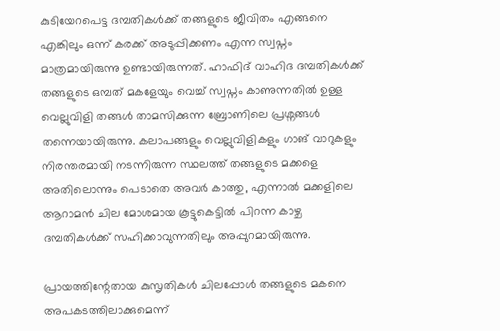കുടിയേറപെട്ട ദമ്പതികൾക്ക് തങ്ങളുടെ ജീവിതം എങ്ങനെ എങ്കിലും ഒന്ന് കരക്ക് അടുപ്പിക്കണം എന്ന സ്വപ്നം മാത്രമായിരുന്നു ഉണ്ടായിരുന്നത്. ഹാഫിദ് വാഹിദ ദമ്പതികൾക്ക് തങ്ങളുടെ ഒമ്പത് മകളേയും വെച്ച് സ്വപ്നം കാണുന്നതിൽ ഉള്ള വെല്ലുവിളി തങ്ങൾ താമസിക്കുന്ന ബ്രോണിലെ പ്രശ്നങ്ങൾ തന്നെയായിരുന്നു. കലാപങ്ങളും വെല്ലുവിളികളും ഗാങ് വാറുകളും നിരന്തരമായി നടന്നിരുന്ന സ്ഥലത്ത് തങ്ങളുടെ മക്കളെ അതിലൊന്നും പെടാതെ അവർ കാത്തു, എന്നാൽ മക്കളിലെ ആറാമൻ ചില മോശമായ കൂട്ടുകെട്ടിൽ പിറന്ന കാഴ്ച ദമ്പതികൾക്ക് സഹിക്കാവുന്നതിലും അപ്പുറമായിരുന്നു.

പ്രായത്തിന്റേതായ കുസൃതികൾ ചിലപ്പോൾ തങ്ങളുടെ മകനെ അപകടത്തിലാക്കുമെന്ന്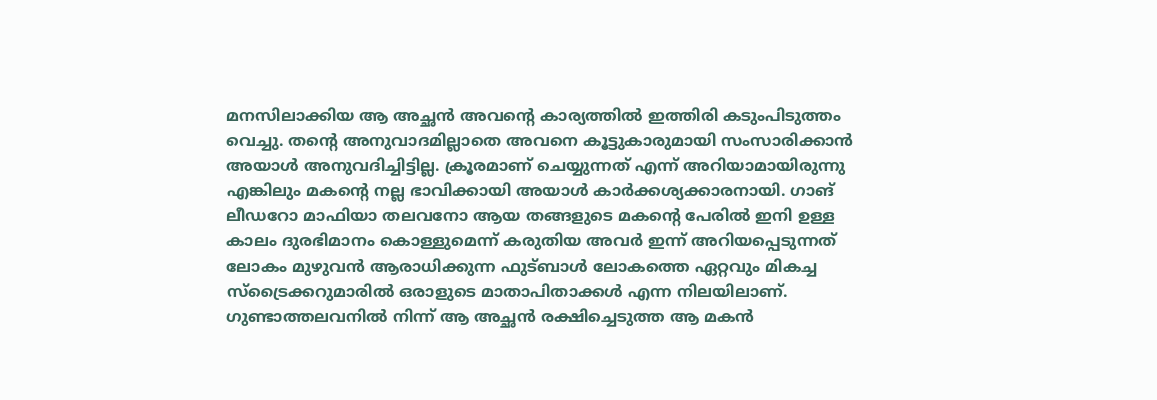മനസിലാക്കിയ ആ അച്ഛൻ അവന്റെ കാര്യത്തിൽ ഇത്തിരി കടുംപിടുത്തം വെച്ചു. തന്റെ അനുവാദമില്ലാതെ അവനെ കൂട്ടുകാരുമായി സംസാരിക്കാൻ  അയാൾ അനുവദിച്ചിട്ടില്ല. ക്രൂരമാണ് ചെയ്യുന്നത് എന്ന് അറിയാമായിരുന്നു എങ്കിലും മകന്റെ നല്ല ഭാവിക്കായി അയാൾ കാർക്കശ്യക്കാരനായി. ഗാങ് ലീഡറോ മാഫിയാ തലവനോ ആയ തങ്ങളുടെ മകന്റെ പേരിൽ ഇനി ഉള്ള കാലം ദുരഭിമാനം കൊള്ളുമെന്ന് കരുതിയ അവർ ഇന്ന് അറിയപ്പെടുന്നത് ലോകം മുഴുവൻ ആരാധിക്കുന്ന ഫുട്ബാൾ ലോകത്തെ ഏറ്റവും മികച്ച സ്‌ട്രൈക്കറുമാരിൽ ഒരാളുടെ മാതാപിതാക്കൾ എന്ന നിലയിലാണ്. ഗുണ്ടാത്തലവനിൽ നിന്ന് ആ അച്ഛൻ രക്ഷിച്ചെടുത്ത ആ മകൻ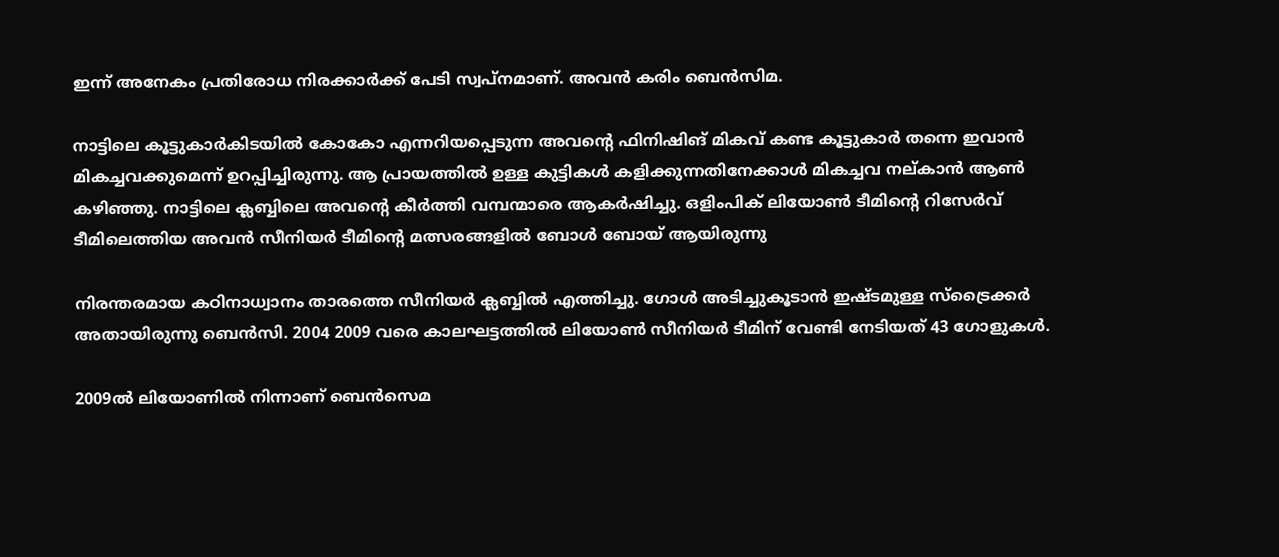ഇന്ന് അനേകം പ്രതിരോധ നിരക്കാർക്ക് പേടി സ്വപ്നമാണ്. അവൻ കരിം ബെൻസിമ.

നാട്ടിലെ കൂട്ടുകാർകിടയിൽ കോകോ എന്നറിയപ്പെടുന്ന അവന്റെ ഫിനിഷിങ് മികവ് കണ്ട കൂട്ടുകാർ തന്നെ ഇവാൻ മികച്ചവക്കുമെന്ന് ഉറപ്പിച്ചിരുന്നു. ആ പ്രായത്തിൽ ഉള്ള കുട്ടികൾ കളിക്കുന്നതിനേക്കാൾ മികച്ചവ നല്കാൻ ആൺ കഴിഞ്ഞു. നാട്ടിലെ ക്ലബ്ബിലെ അവന്റെ കീർത്തി വമ്പന്മാരെ ആകർഷിച്ചു. ഒളിംപിക് ലിയോൺ ടീമിന്റെ റിസേർവ് ടീമിലെത്തിയ അവൻ സീനിയർ ടീമിന്റെ മത്സരങ്ങളിൽ ബോൾ ബോയ് ആയിരുന്നു

നിരന്തരമായ കഠിനാധ്വാനം താരത്തെ സീനിയർ ക്ലബ്ബിൽ എത്തിച്ചു. ഗോൾ അടിച്ചുകൂടാൻ ഇഷ്ടമുള്ള സ്‌ട്രൈക്കർ അതായിരുന്നു ബെൻസി. 2004 2009 വരെ കാലഘട്ടത്തിൽ ലിയോൺ സീനിയർ ടീമിന് വേണ്ടി നേടിയത് 43 ഗോളുകൾ.

2009ൽ ലിയോണിൽ നിന്നാണ് ബെൻസെമ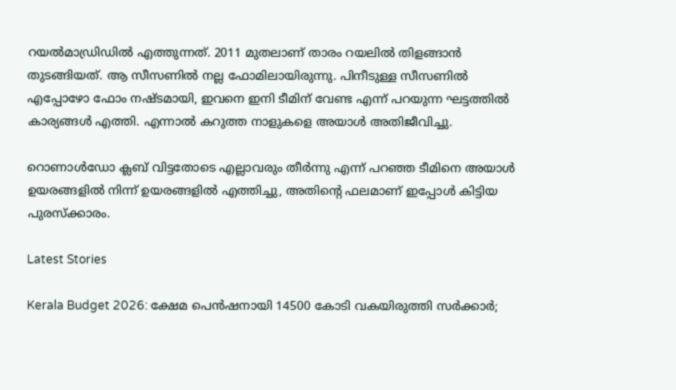റയൽമാഡ്രിഡിൽ എത്തുന്നത്. 2011 മുതലാണ് താരം റയലിൽ തിളങ്ങാൻ തുടങ്ങിയത്. ആ സീസണിൽ നല്ല ഫോമിലായിരുന്നു. പിനീടുള്ള സീസണിൽ എപ്പോഴോ ഫോം നഷ്ടമായി, ഇവനെ ഇനി ടീമിന് വേണ്ട എന്ന് പറയുന്ന ഘട്ടത്തിൽ കാര്യങ്ങൾ എത്തി. എന്നാൽ കറുത്ത നാളുകളെ അയാൾ അതിജീവിച്ചു.

റൊണാൾഡോ ക്ലബ് വിട്ടതോടെ എല്ലാവരും തീർന്നു എന്ന് പറഞ്ഞ ടീമിനെ അയാൾ ഉയരങ്ങളിൽ നിന്ന് ഉയരങ്ങളിൽ എത്തിച്ചു, അതിന്റെ ഫലമാണ് ഇപ്പോൾ കിട്ടിയ പുരസ്ക്കാരം.

Latest Stories

Kerala Budget 2026: ക്ഷേമ പെൻഷനായി 14500 കോടി വകയിരുത്തി സർക്കാർ;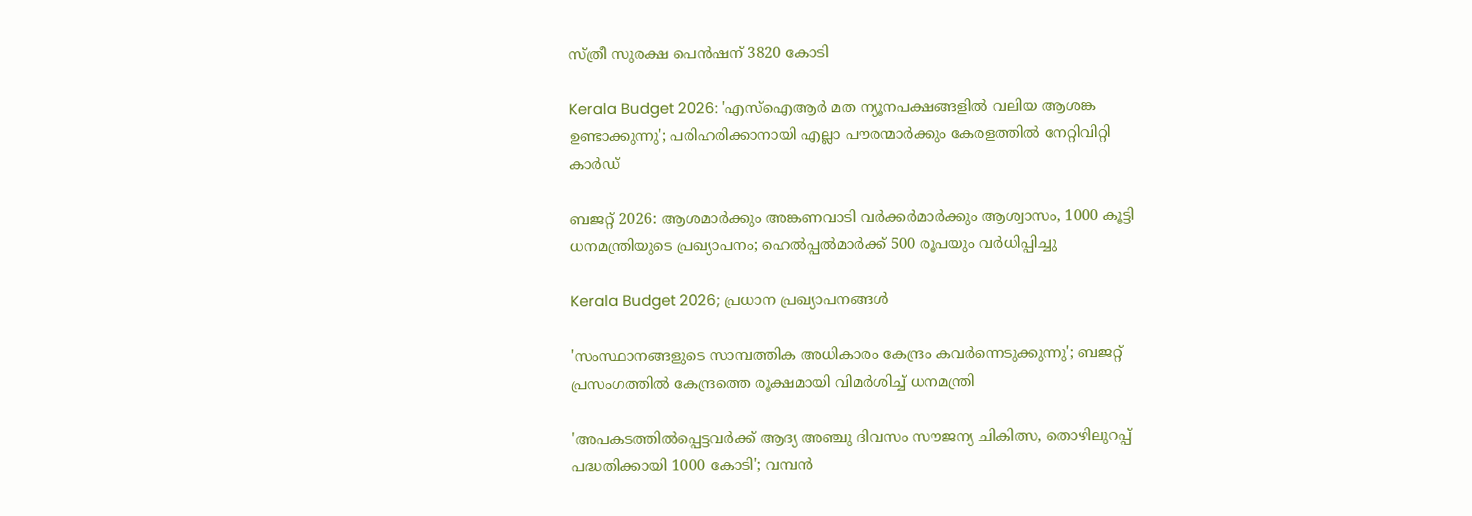സ്ത്രീ സുരക്ഷ പെൻഷന് 3820 കോടി

Kerala Budget 2026: 'എസ്ഐആർ മത ന്യൂനപക്ഷങ്ങളിൽ വലിയ ആശങ്ക ഉണ്ടാക്കുന്നു'; പരിഹരിക്കാനായി എല്ലാ പൗരന്മാർക്കും കേരളത്തിൽ നേറ്റിവിറ്റി കാർഡ്

ബജറ്റ് 2026: ആശമാർക്കും അങ്കണവാടി വർക്കർമാർക്കും ആശ്വാസം, 1000 കൂട്ടി ധനമന്ത്രിയുടെ പ്രഖ്യാപനം; ഹെൽപ്പൽമാർക്ക് 500 രൂപയും വർധിപ്പിച്ചു

Kerala Budget 2026; പ്രധാന പ്രഖ്യാപനങ്ങൾ

'സംസ്ഥാനങ്ങളുടെ സാമ്പത്തിക അധികാരം കേന്ദ്രം കവര്‍ന്നെടുക്കുന്നു'; ബജറ്റ് പ്രസംഗത്തില്‍ കേന്ദ്രത്തെ രൂക്ഷമായി വിമര്‍ശിച്ച് ധനമന്ത്രി

'അപകടത്തിൽപ്പെട്ടവർക്ക് ആദ്യ അഞ്ചു ദിവസം സൗജന്യ ചികിത്സ, തൊഴിലുറപ്പ് പദ്ധതിക്കായി 1000 കോടി'; വമ്പൻ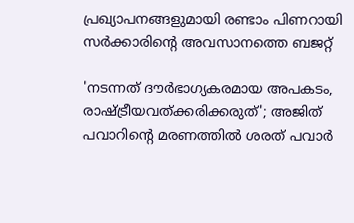പ്രഖ്യാപനങ്ങളുമായി രണ്ടാം പിണറായി സർക്കാരിൻ്റെ അവസാനത്തെ ബജറ്റ്

'നടന്നത് ദൗര്‍ഭാഗ്യകരമായ അപകടം, രാഷ്ട്രീയവത്ക്കരിക്കരുത്'; അജിത് പവാറിന്റെ മരണത്തില്‍ ശരത് പവാർ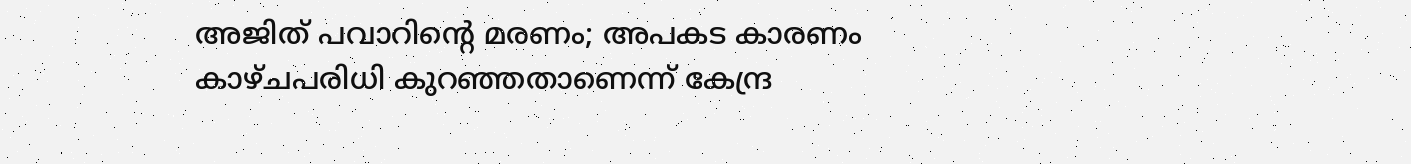അജിത് പവാറിന്റെ മരണം; അപകട കാരണം കാഴ്ചപരിധി കുറഞ്ഞതാണെന്ന് കേന്ദ്ര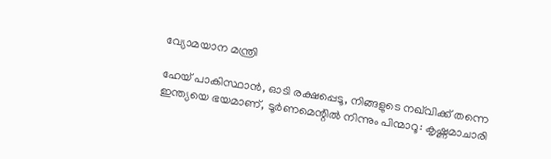വ്യോമയാന മന്ത്രി

ഹേയ് പാകിസ്ഥാൻ, ഓടി രക്ഷപ്പെടൂ, നിങ്ങളുടെ നഖ്‌വിക്ക് തന്നെ ഇന്ത്യയെ ഭയമാണ്, ടൂർണമെന്റിൽ നിന്നും പിന്മാറൂ: കൃഷ്ണമാചാരി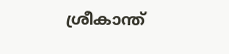ശ്രീകാന്ത്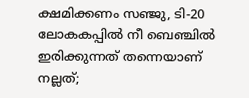ക്ഷമിക്കണം സഞ്ജു, ടി-20 ലോകകപ്പിൽ നീ ബെഞ്ചിൽ ഇരിക്കുന്നത് തന്നെയാണ് നല്ലത്;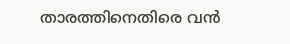താരത്തിനെതിരെ വൻ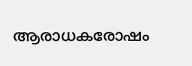ആരാധകരോഷം